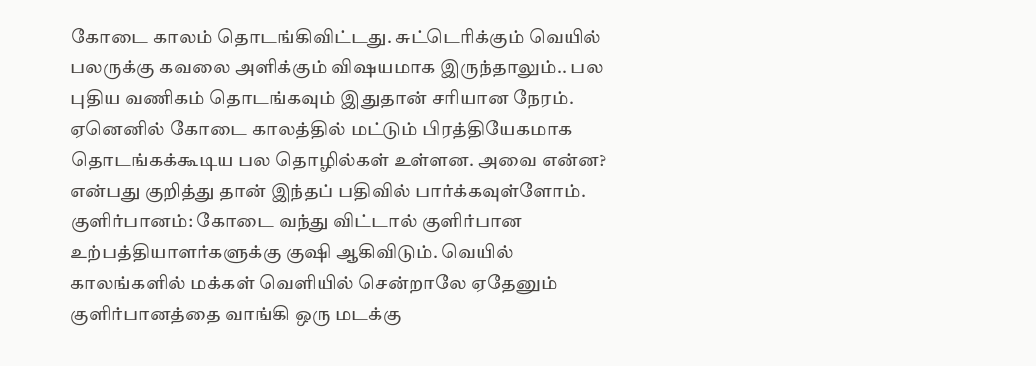கோடை காலம் தொடங்கிவிட்டது. சுட்டெரிக்கும் வெயில் பலருக்கு கவலை அளிக்கும் விஷயமாக இருந்தாலும்.. பல புதிய வணிகம் தொடங்கவும் இதுதான் சரியான நேரம். ஏனெனில் கோடை காலத்தில் மட்டும் பிரத்தியேகமாக தொடங்கக்கூடிய பல தொழில்கள் உள்ளன. அவை என்ன? என்பது குறித்து தான் இந்தப் பதிவில் பார்க்கவுள்ளோம்.
குளிர்பானம்: கோடை வந்து விட்டால் குளிர்பான உற்பத்தியாளர்களுக்கு குஷி ஆகிவிடும். வெயில் காலங்களில் மக்கள் வெளியில் சென்றாலே ஏதேனும் குளிர்பானத்தை வாங்கி ஒரு மடக்கு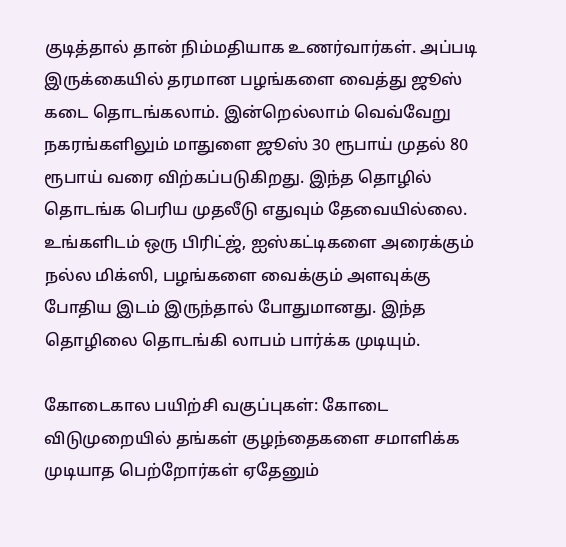குடித்தால் தான் நிம்மதியாக உணர்வார்கள். அப்படி இருக்கையில் தரமான பழங்களை வைத்து ஜூஸ் கடை தொடங்கலாம். இன்றெல்லாம் வெவ்வேறு நகரங்களிலும் மாதுளை ஜூஸ் 30 ரூபாய் முதல் 80 ரூபாய் வரை விற்கப்படுகிறது. இந்த தொழில் தொடங்க பெரிய முதலீடு எதுவும் தேவையில்லை.
உங்களிடம் ஒரு பிரிட்ஜ், ஐஸ்கட்டிகளை அரைக்கும் நல்ல மிக்ஸி, பழங்களை வைக்கும் அளவுக்கு போதிய இடம் இருந்தால் போதுமானது. இந்த தொழிலை தொடங்கி லாபம் பார்க்க முடியும்.

கோடைகால பயிற்சி வகுப்புகள்: கோடை விடுமுறையில் தங்கள் குழந்தைகளை சமாளிக்க முடியாத பெற்றோர்கள் ஏதேனும்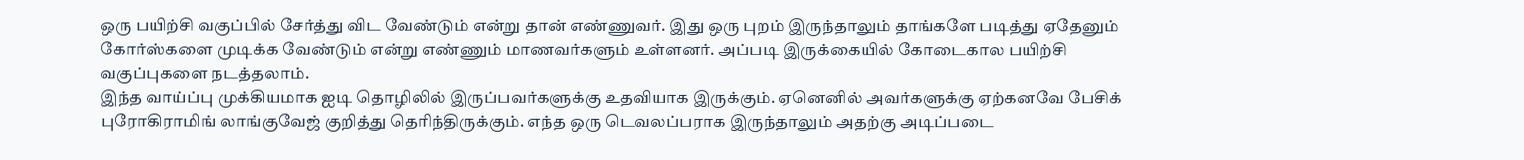ஒரு பயிற்சி வகுப்பில் சேர்த்து விட வேண்டும் என்று தான் எண்ணுவர். இது ஒரு புறம் இருந்தாலும் தாங்களே படித்து ஏதேனும் கோர்ஸ்களை முடிக்க வேண்டும் என்று எண்ணும் மாணவர்களும் உள்ளனர். அப்படி இருக்கையில் கோடைகால பயிற்சி வகுப்புகளை நடத்தலாம்.
இந்த வாய்ப்பு முக்கியமாக ஐடி தொழிலில் இருப்பவர்களுக்கு உதவியாக இருக்கும். ஏனெனில் அவர்களுக்கு ஏற்கனவே பேசிக் புரோகிராமிங் லாங்குவேஜ் குறித்து தெரிந்திருக்கும். எந்த ஒரு டெவலப்பராக இருந்தாலும் அதற்கு அடிப்படை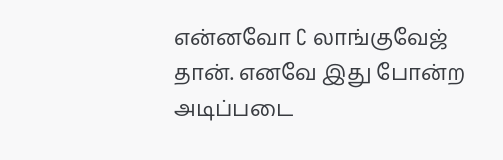என்னவோ C லாங்குவேஜ் தான். எனவே இது போன்ற அடிப்படை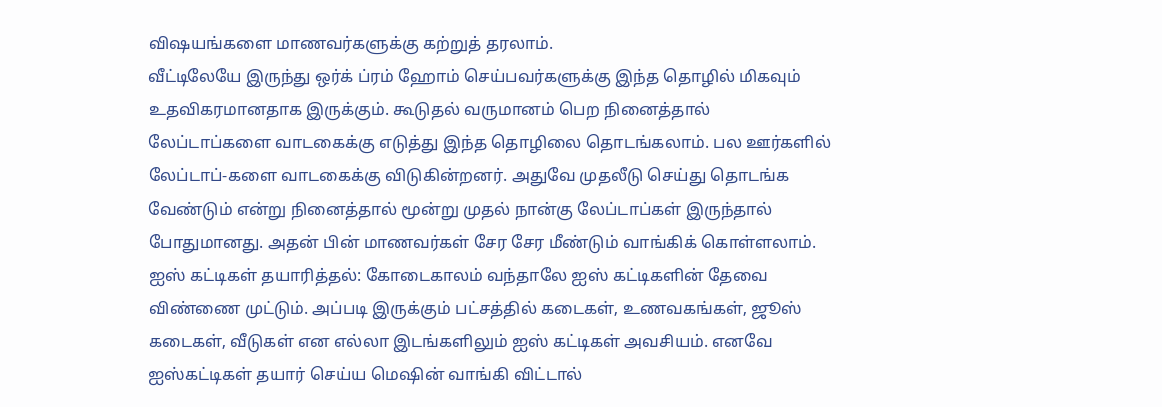விஷயங்களை மாணவர்களுக்கு கற்றுத் தரலாம்.
வீட்டிலேயே இருந்து ஒர்க் ப்ரம் ஹோம் செய்பவர்களுக்கு இந்த தொழில் மிகவும் உதவிகரமானதாக இருக்கும். கூடுதல் வருமானம் பெற நினைத்தால் லேப்டாப்களை வாடகைக்கு எடுத்து இந்த தொழிலை தொடங்கலாம். பல ஊர்களில் லேப்டாப்-களை வாடகைக்கு விடுகின்றனர். அதுவே முதலீடு செய்து தொடங்க வேண்டும் என்று நினைத்தால் மூன்று முதல் நான்கு லேப்டாப்கள் இருந்தால் போதுமானது. அதன் பின் மாணவர்கள் சேர சேர மீண்டும் வாங்கிக் கொள்ளலாம்.
ஐஸ் கட்டிகள் தயாரித்தல்: கோடைகாலம் வந்தாலே ஐஸ் கட்டிகளின் தேவை விண்ணை முட்டும். அப்படி இருக்கும் பட்சத்தில் கடைகள், உணவகங்கள், ஜூஸ் கடைகள், வீடுகள் என எல்லா இடங்களிலும் ஐஸ் கட்டிகள் அவசியம். எனவே ஐஸ்கட்டிகள் தயார் செய்ய மெஷின் வாங்கி விட்டால்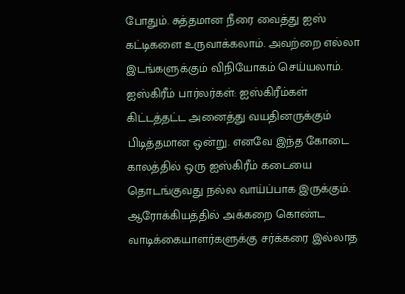போதும். சுத்தமான நீரை வைத்து ஐஸ் கட்டிகளை உருவாக்கலாம். அவற்றை எல்லா இடங்களுக்கும் விநியோகம் செய்யலாம்.
ஐஸ்கிரீம் பார்லர்கள்: ஐஸ்கிரீம்கள் கிட்டத்தட்ட அனைத்து வயதினருக்கும் பிடித்தமான ஒன்று. எனவே இந்த கோடை காலத்தில் ஒரு ஐஸ்கிரீம் கடையை தொடங்குவது நல்ல வாய்ப்பாக இருக்கும். ஆரோக்கியத்தில் அக்கறை கொண்ட வாடிக்கையாளர்களுக்கு சர்க்கரை இல்லாத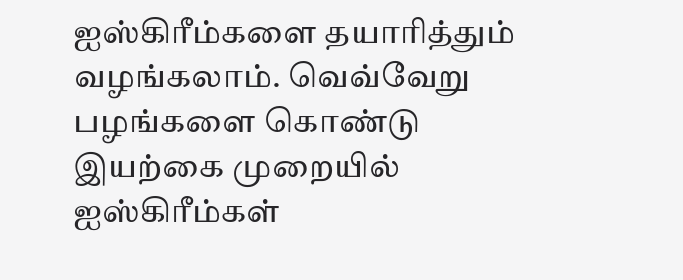ஐஸ்கிரீம்களை தயாரித்தும் வழங்கலாம். வெவ்வேறு பழங்களை கொண்டு இயற்கை முறையில் ஐஸ்கிரீம்கள்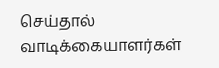செய்தால் வாடிக்கையாளர்கள்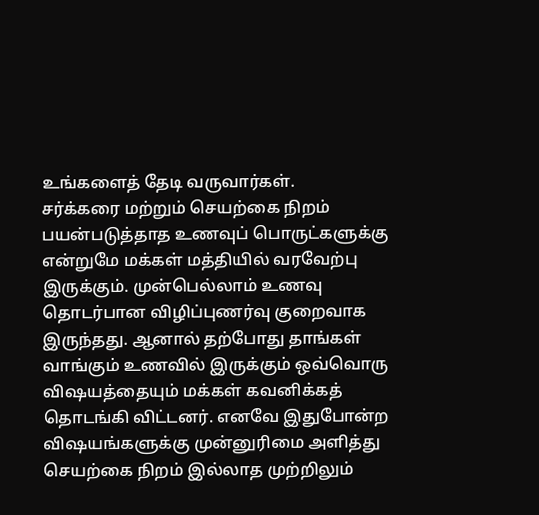உங்களைத் தேடி வருவார்கள்.
சர்க்கரை மற்றும் செயற்கை நிறம் பயன்படுத்தாத உணவுப் பொருட்களுக்கு என்றுமே மக்கள் மத்தியில் வரவேற்பு இருக்கும். முன்பெல்லாம் உணவு தொடர்பான விழிப்புணர்வு குறைவாக இருந்தது. ஆனால் தற்போது தாங்கள் வாங்கும் உணவில் இருக்கும் ஒவ்வொரு விஷயத்தையும் மக்கள் கவனிக்கத் தொடங்கி விட்டனர். எனவே இதுபோன்ற விஷயங்களுக்கு முன்னுரிமை அளித்து செயற்கை நிறம் இல்லாத முற்றிலும்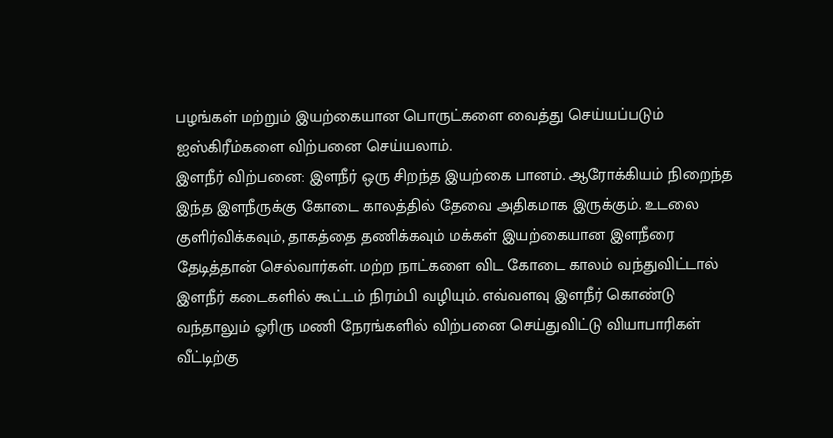பழங்கள் மற்றும் இயற்கையான பொருட்களை வைத்து செய்யப்படும் ஐஸ்கிரீம்களை விற்பனை செய்யலாம்.
இளநீர் விற்பனை: இளநீர் ஒரு சிறந்த இயற்கை பானம். ஆரோக்கியம் நிறைந்த இந்த இளநீருக்கு கோடை காலத்தில் தேவை அதிகமாக இருக்கும். உடலை குளிர்விக்கவும், தாகத்தை தணிக்கவும் மக்கள் இயற்கையான இளநீரை தேடித்தான் செல்வார்கள். மற்ற நாட்களை விட கோடை காலம் வந்துவிட்டால் இளநீர் கடைகளில் கூட்டம் நிரம்பி வழியும். எவ்வளவு இளநீர் கொண்டு வந்தாலும் ஓரிரு மணி நேரங்களில் விற்பனை செய்துவிட்டு வியாபாரிகள் வீட்டிற்கு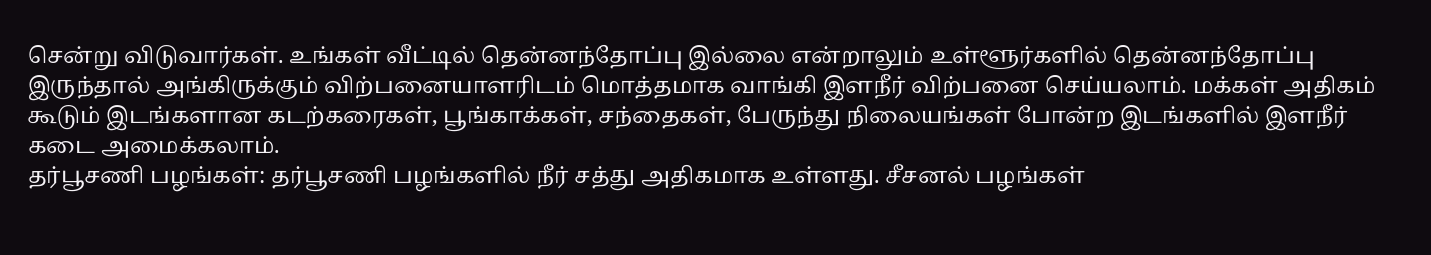சென்று விடுவார்கள். உங்கள் வீட்டில் தென்னந்தோப்பு இல்லை என்றாலும் உள்ளூர்களில் தென்னந்தோப்பு இருந்தால் அங்கிருக்கும் விற்பனையாளரிடம் மொத்தமாக வாங்கி இளநீர் விற்பனை செய்யலாம். மக்கள் அதிகம் கூடும் இடங்களான கடற்கரைகள், பூங்காக்கள், சந்தைகள், பேருந்து நிலையங்கள் போன்ற இடங்களில் இளநீர் கடை அமைக்கலாம்.
தர்பூசணி பழங்கள்: தர்பூசணி பழங்களில் நீர் சத்து அதிகமாக உள்ளது. சீசனல் பழங்கள்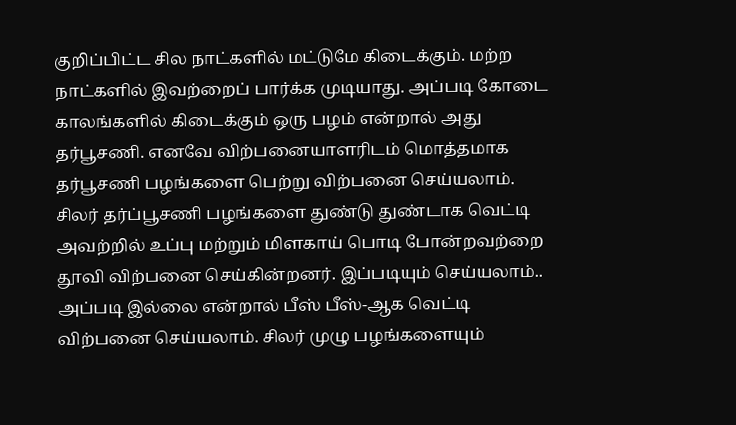குறிப்பிட்ட சில நாட்களில் மட்டுமே கிடைக்கும். மற்ற நாட்களில் இவற்றைப் பார்க்க முடியாது. அப்படி கோடை காலங்களில் கிடைக்கும் ஒரு பழம் என்றால் அது தர்பூசணி. எனவே விற்பனையாளரிடம் மொத்தமாக தர்பூசணி பழங்களை பெற்று விற்பனை செய்யலாம். சிலர் தர்ப்பூசணி பழங்களை துண்டு துண்டாக வெட்டி அவற்றில் உப்பு மற்றும் மிளகாய் பொடி போன்றவற்றை தூவி விற்பனை செய்கின்றனர். இப்படியும் செய்யலாம்.. அப்படி இல்லை என்றால் பீஸ் பீஸ்-ஆக வெட்டி விற்பனை செய்யலாம். சிலர் முழு பழங்களையும்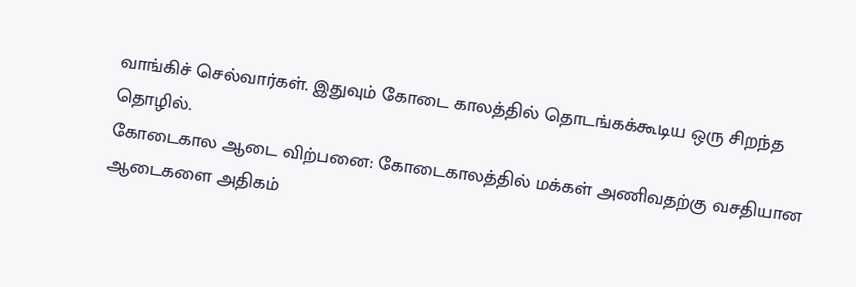வாங்கிச் செல்வார்கள். இதுவும் கோடை காலத்தில் தொடங்கக்கூடிய ஒரு சிறந்த தொழில்.
கோடைகால ஆடை விற்பனை: கோடைகாலத்தில் மக்கள் அணிவதற்கு வசதியான ஆடைகளை அதிகம்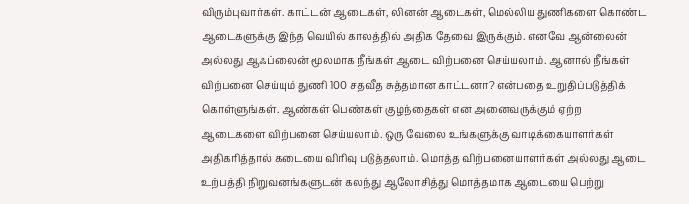விரும்புவார்கள். காட்டன் ஆடைகள், லினன் ஆடைகள், மெல்லிய துணிகளை கொண்ட ஆடைகளுக்கு இந்த வெயில் காலத்தில் அதிக தேவை இருக்கும். எனவே ஆன்லைன் அல்லது ஆஃப்லைன் மூலமாக நீங்கள் ஆடை விற்பனை செய்யலாம். ஆனால் நீங்கள் விற்பனை செய்யும் துணி 100 சதவீத சுத்தமான காட்டனா? என்பதை உறுதிப்படுத்திக் கொள்ளுங்கள். ஆண்கள் பெண்கள் குழந்தைகள் என அனைவருக்கும் ஏற்ற ஆடைகளை விற்பனை செய்யலாம். ஒரு வேலை உங்களுக்கு வாடிக்கையாளர்கள் அதிகரித்தால் கடையை விரிவு படுத்தலாம். மொத்த விற்பனையாளர்கள் அல்லது ஆடை உற்பத்தி நிறுவனங்களுடன் கலந்து ஆலோசித்து மொத்தமாக ஆடையை பெற்று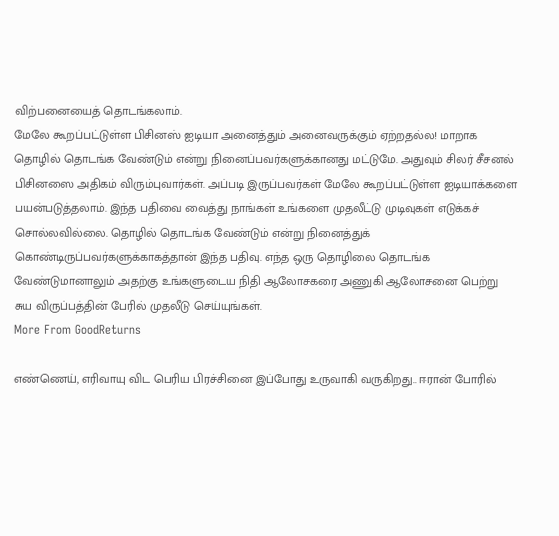விற்பனையைத் தொடங்கலாம்.
மேலே கூறப்பட்டுள்ள பிசினஸ் ஐடியா அனைத்தும் அனைவருக்கும் ஏற்றதல்ல! மாறாக தொழில் தொடங்க வேண்டும் என்று நினைப்பவர்களுக்கானது மட்டுமே. அதுவும் சிலர் சீசனல் பிசினஸை அதிகம் விரும்புவார்கள். அப்படி இருப்பவர்கள் மேலே கூறப்பட்டுள்ள ஐடியாக்களை பயன்படுத்தலாம். இந்த பதிவை வைத்து நாங்கள் உங்களை முதலீட்டு முடிவுகள் எடுக்கச் சொல்லவில்லை. தொழில் தொடங்க வேண்டும் என்று நினைத்துக் கொண்டிருப்பவர்களுக்காகத்தான் இந்த பதிவு. எந்த ஒரு தொழிலை தொடங்க வேண்டுமானாலும் அதற்கு உங்களுடைய நிதி ஆலோசகரை அணுகி ஆலோசனை பெற்று சுய விருப்பத்தின் பேரில் முதலீடு செய்யுங்கள்.
More From GoodReturns

எண்ணெய், எரிவாயு விட பெரிய பிரச்சினை இப்போது உருவாகி வருகிறது.. ஈரான் போரில்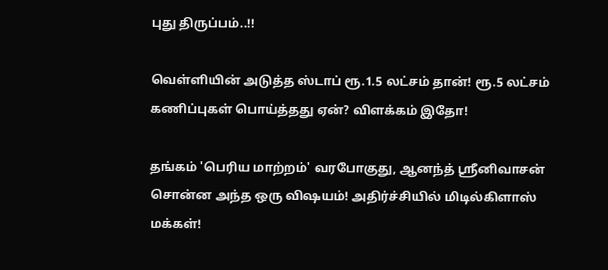புது திருப்பம்..!!

வெள்ளியின் அடுத்த ஸ்டாப் ரூ.1.5 லட்சம் தான்! ரூ.5 லட்சம் கணிப்புகள் பொய்த்தது ஏன்? விளக்கம் இதோ!

தங்கம் 'பெரிய மாற்றம்' வரபோகுது, ஆனந்த் ஸ்ரீனிவாசன் சொன்ன அந்த ஒரு விஷயம்! அதிர்ச்சியில் மிடில்கிளாஸ் மக்கள்!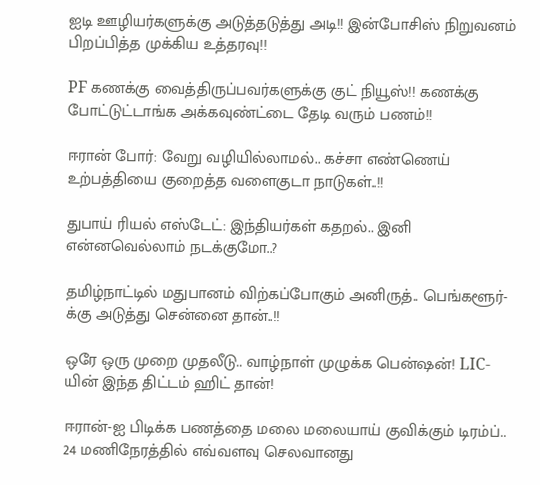ஐடி ஊழியர்களுக்கு அடுத்தடுத்து அடி!! இன்போசிஸ் நிறுவனம் பிறப்பித்த முக்கிய உத்தரவு!!

PF கணக்கு வைத்திருப்பவர்களுக்கு குட் நியூஸ்!! கணக்கு போட்டுட்டாங்க அக்கவுண்ட்டை தேடி வரும் பணம்!!

ஈரான் போர்: வேறு வழியில்லாமல்.. கச்சா எண்ணெய் உற்பத்தியை குறைத்த வளைகுடா நாடுகள்..!!

துபாய் ரியல் எஸ்டேட்: இந்தியர்கள் கதறல்.. இனி என்னவெல்லாம் நடக்குமோ..?

தமிழ்நாட்டில் மதுபானம் விற்கப்போகும் அனிருத்.. பெங்களூர்-க்கு அடுத்து சென்னை தான்..!!

ஒரே ஒரு முறை முதலீடு.. வாழ்நாள் முழுக்க பென்ஷன்! LIC-யின் இந்த திட்டம் ஹிட் தான்!

ஈரான்-ஐ பிடிக்க பணத்தை மலை மலையாய் குவிக்கும் டிரம்ப்.. 24 மணிநேரத்தில் எவ்வளவு செலவானது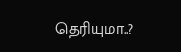தெரியுமா..?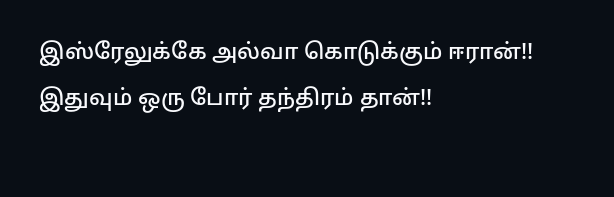இஸ்ரேலுக்கே அல்வா கொடுக்கும் ஈரான்!! இதுவும் ஒரு போர் தந்திரம் தான்!!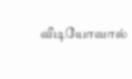வீடியோவால்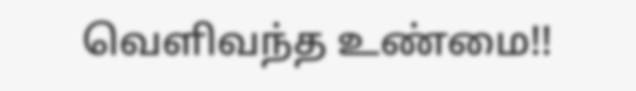வெளிவந்த உண்மை!!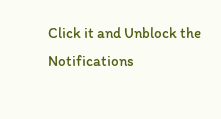Click it and Unblock the Notifications